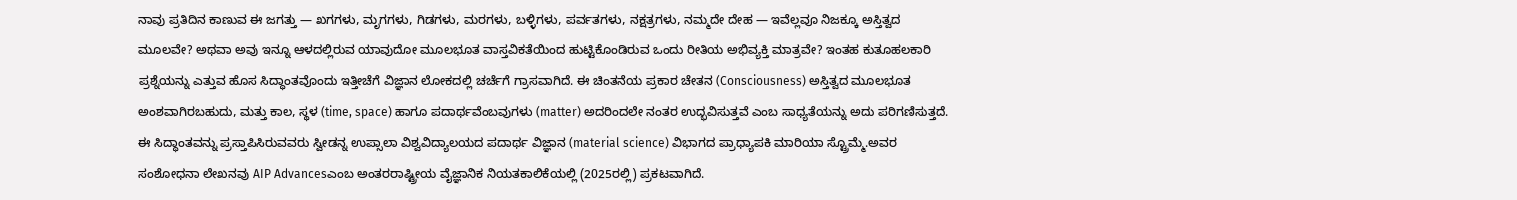ನಾವು ಪ್ರತಿದಿನ ಕಾಣುವ ಈ ಜಗತ್ತು — ಖಗಗಳು, ಮೃಗಗಳು, ಗಿಡಗಳು, ಮರಗಳು, ಬಳ್ಳಿಗಳು, ಪರ್ವತಗಳು, ನಕ್ಷತ್ರಗಳು, ನಮ್ಮದೇ ದೇಹ — ಇವೆಲ್ಲವೂ ನಿಜಕ್ಕೂ ಅಸ್ತಿತ್ವದ ಮೂಲವೇ? ಅಥವಾ ಅವು ಇನ್ನೂ ಆಳದಲ್ಲಿರುವ ಯಾವುದೋ ಮೂಲಭೂತ ವಾಸ್ತವಿಕತೆಯಿಂದ ಹುಟ್ಟಿಕೊಂಡಿರುವ ಒಂದು ರೀತಿಯ ಅಭಿವ್ಯಕ್ತಿ ಮಾತ್ರವೇ? ಇಂತಹ ಕುತೂಹಲಕಾರಿ ಪ್ರಶ್ನೆಯನ್ನು ಎತ್ತುವ ಹೊಸ ಸಿದ್ಧಾಂತವೊಂದು ಇತ್ತೀಚೆಗೆ ವಿಜ್ಞಾನ ಲೋಕದಲ್ಲಿ ಚರ್ಚೆಗೆ ಗ್ರಾಸವಾಗಿದೆ. ಈ ಚಿಂತನೆಯ ಪ್ರಕಾರ ಚೇತನ (Consciousness) ಅಸ್ತಿತ್ವದ ಮೂಲಭೂತ ಅಂಶವಾಗಿರಬಹುದು, ಮತ್ತು ಕಾಲ, ಸ್ಥಳ (time, space) ಹಾಗೂ ಪದಾರ್ಥವೆಂಬವುಗಳು (matter) ಅದರಿಂದಲೇ ನಂತರ ಉದ್ಭವಿಸುತ್ತವೆ ಎಂಬ ಸಾಧ್ಯತೆಯನ್ನು ಅದು ಪರಿಗಣಿಸುತ್ತದೆ.
ಈ ಸಿದ್ಧಾಂತವನ್ನು ಪ್ರಸ್ತಾಪಿಸಿರುವವರು ಸ್ವೀಡನ್ನ ಉಪ್ಸಾಲಾ ವಿಶ್ವವಿದ್ಯಾಲಯದ ಪದಾರ್ಥ ವಿಜ್ಞಾನ (material science) ವಿಭಾಗದ ಪ್ರಾಧ್ಯಾಪಕಿ ಮಾರಿಯಾ ಸ್ಟ್ರೊಮ್ಮೆ.ಅವರ ಸಂಶೋಧನಾ ಲೇಖನವು AIP Advancesಎಂಬ ಅಂತರರಾಷ್ಟ್ರೀಯ ವೈಜ್ಞಾನಿಕ ನಿಯತಕಾಲಿಕೆಯಲ್ಲಿ (2025ರಲ್ಲಿ) ಪ್ರಕಟವಾಗಿದೆ.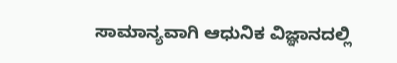ಸಾಮಾನ್ಯವಾಗಿ ಆಧುನಿಕ ವಿಜ್ಞಾನದಲ್ಲಿ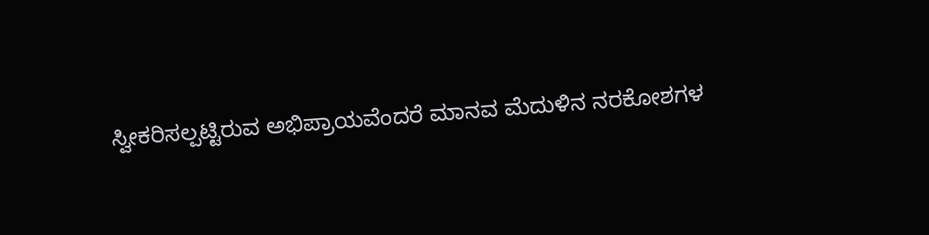ಸ್ವೀಕರಿಸಲ್ಪಟ್ಟಿರುವ ಅಭಿಪ್ರಾಯವೆಂದರೆ ಮಾನವ ಮೆದುಳಿನ ನರಕೋಶಗಳ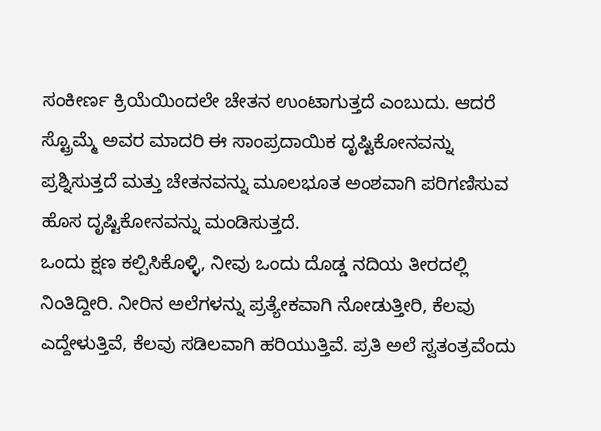ಸಂಕೀರ್ಣ ಕ್ರಿಯೆಯಿಂದಲೇ ಚೇತನ ಉಂಟಾಗುತ್ತದೆ ಎಂಬುದು. ಆದರೆ ಸ್ಟ್ರೊಮ್ಮೆ ಅವರ ಮಾದರಿ ಈ ಸಾಂಪ್ರದಾಯಿಕ ದೃಷ್ಟಿಕೋನವನ್ನು ಪ್ರಶ್ನಿಸುತ್ತದೆ ಮತ್ತು ಚೇತನವನ್ನು ಮೂಲಭೂತ ಅಂಶವಾಗಿ ಪರಿಗಣಿಸುವ ಹೊಸ ದೃಷ್ಟಿಕೋನವನ್ನು ಮಂಡಿಸುತ್ತದೆ.
ಒಂದು ಕ್ಷಣ ಕಲ್ಪಿಸಿಕೊಳ್ಳಿ, ನೀವು ಒಂದು ದೊಡ್ಡ ನದಿಯ ತೀರದಲ್ಲಿ ನಿಂತಿದ್ದೀರಿ. ನೀರಿನ ಅಲೆಗಳನ್ನು ಪ್ರತ್ಯೇಕವಾಗಿ ನೋಡುತ್ತೀರಿ, ಕೆಲವು ಎದ್ದೇಳುತ್ತಿವೆ, ಕೆಲವು ಸಡಿಲವಾಗಿ ಹರಿಯುತ್ತಿವೆ. ಪ್ರತಿ ಅಲೆ ಸ್ವತಂತ್ರವೆಂದು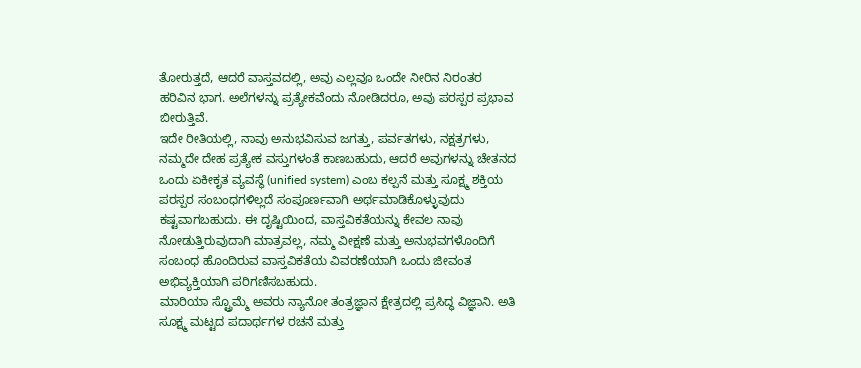ತೋರುತ್ತದೆ, ಆದರೆ ವಾಸ್ತವದಲ್ಲಿ, ಅವು ಎಲ್ಲವೂ ಒಂದೇ ನೀರಿನ ನಿರಂತರ ಹರಿವಿನ ಭಾಗ. ಅಲೆಗಳನ್ನು ಪ್ರತ್ಯೇಕವೆಂದು ನೋಡಿದರೂ, ಅವು ಪರಸ್ಪರ ಪ್ರಭಾವ ಬೀರುತ್ತಿವೆ.
ಇದೇ ರೀತಿಯಲ್ಲಿ, ನಾವು ಅನುಭವಿಸುವ ಜಗತ್ತು, ಪರ್ವತಗಳು, ನಕ್ಷತ್ರಗಳು, ನಮ್ಮದೇ ದೇಹ ಪ್ರತ್ಯೇಕ ವಸ್ತುಗಳಂತೆ ಕಾಣಬಹುದು, ಆದರೆ ಅವುಗಳನ್ನು ಚೇತನದ ಒಂದು ಏಕೀಕೃತ ವ್ಯವಸ್ಥೆ (unified system) ಎಂಬ ಕಲ್ಪನೆ ಮತ್ತು ಸೂಕ್ಷ್ಮ ಶಕ್ತಿಯ ಪರಸ್ಪರ ಸಂಬಂಧಗಳಿಲ್ಲದೆ ಸಂಪೂರ್ಣವಾಗಿ ಅರ್ಥಮಾಡಿಕೊಳ್ಳುವುದು ಕಷ್ಟವಾಗಬಹುದು. ಈ ದೃಷ್ಟಿಯಿಂದ, ವಾಸ್ತವಿಕತೆಯನ್ನು ಕೇವಲ ನಾವು ನೋಡುತ್ತಿರುವುದಾಗಿ ಮಾತ್ರವಲ್ಲ, ನಮ್ಮ ವೀಕ್ಷಣೆ ಮತ್ತು ಅನುಭವಗಳೊಂದಿಗೆ ಸಂಬಂಧ ಹೊಂದಿರುವ ವಾಸ್ತವಿಕತೆಯ ವಿವರಣೆಯಾಗಿ ಒಂದು ಜೀವಂತ ಅಭಿವ್ಯಕ್ತಿಯಾಗಿ ಪರಿಗಣಿಸಬಹುದು.
ಮಾರಿಯಾ ಸ್ಟ್ರೊಮ್ಮೆ ಅವರು ನ್ಯಾನೋ ತಂತ್ರಜ್ಞಾನ ಕ್ಷೇತ್ರದಲ್ಲಿ ಪ್ರಸಿದ್ಧ ವಿಜ್ಞಾನಿ. ಅತಿ ಸೂಕ್ಷ್ಮ ಮಟ್ಟದ ಪದಾರ್ಥಗಳ ರಚನೆ ಮತ್ತು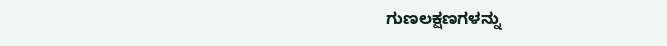ಗುಣಲಕ್ಷಣಗಳನ್ನು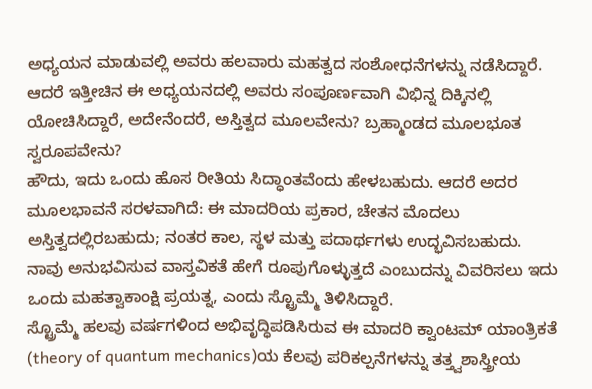ಅಧ್ಯಯನ ಮಾಡುವಲ್ಲಿ ಅವರು ಹಲವಾರು ಮಹತ್ವದ ಸಂಶೋಧನೆಗಳನ್ನು ನಡೆಸಿದ್ದಾರೆ. ಆದರೆ ಇತ್ತೀಚಿನ ಈ ಅಧ್ಯಯನದಲ್ಲಿ ಅವರು ಸಂಪೂರ್ಣವಾಗಿ ವಿಭಿನ್ನ ದಿಕ್ಕಿನಲ್ಲಿ ಯೋಚಿಸಿದ್ದಾರೆ, ಅದೇನೆಂದರೆ, ಅಸ್ತಿತ್ವದ ಮೂಲವೇನು? ಬ್ರಹ್ಮಾಂಡದ ಮೂಲಭೂತ ಸ್ವರೂಪವೇನು?
ಹೌದು, ಇದು ಒಂದು ಹೊಸ ರೀತಿಯ ಸಿದ್ಧಾಂತವೆಂದು ಹೇಳಬಹುದು. ಆದರೆ ಅದರ ಮೂಲಭಾವನೆ ಸರಳವಾಗಿದೆ: ಈ ಮಾದರಿಯ ಪ್ರಕಾರ, ಚೇತನ ಮೊದಲು ಅಸ್ತಿತ್ವದಲ್ಲಿರಬಹುದು; ನಂತರ ಕಾಲ, ಸ್ಥಳ ಮತ್ತು ಪದಾರ್ಥಗಳು ಉದ್ಭವಿಸಬಹುದು. ನಾವು ಅನುಭವಿಸುವ ವಾಸ್ತವಿಕತೆ ಹೇಗೆ ರೂಪುಗೊಳ್ಳುತ್ತದೆ ಎಂಬುದನ್ನು ವಿವರಿಸಲು ಇದು ಒಂದು ಮಹತ್ವಾಕಾಂಕ್ಷಿ ಪ್ರಯತ್ನ, ಎಂದು ಸ್ಟ್ರೊಮ್ಮೆ ತಿಳಿಸಿದ್ದಾರೆ.
ಸ್ಟ್ರೊಮ್ಮೆ ಹಲವು ವರ್ಷಗಳಿಂದ ಅಭಿವೃದ್ಧಿಪಡಿಸಿರುವ ಈ ಮಾದರಿ ಕ್ವಾಂಟಮ್ ಯಾಂತ್ರಿಕತೆ (theory of quantum mechanics)ಯ ಕೆಲವು ಪರಿಕಲ್ಪನೆಗಳನ್ನು ತತ್ತ್ವಶಾಸ್ತ್ರೀಯ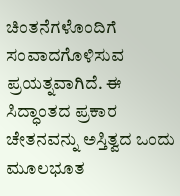ಚಿಂತನೆಗಳೊಂದಿಗೆ ಸಂವಾದಗೊಳಿಸುವ ಪ್ರಯತ್ನವಾಗಿದೆ. ಈ ಸಿದ್ಧಾಂತದ ಪ್ರಕಾರ ಚೇತನವನ್ನು ಅಸ್ತಿತ್ವದ ಒಂದು ಮೂಲಭೂತ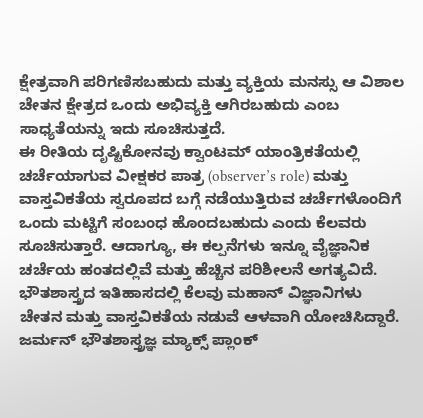ಕ್ಷೇತ್ರವಾಗಿ ಪರಿಗಣಿಸಬಹುದು ಮತ್ತು ವ್ಯಕ್ತಿಯ ಮನಸ್ಸು ಆ ವಿಶಾಲ ಚೇತನ ಕ್ಷೇತ್ರದ ಒಂದು ಅಭಿವ್ಯಕ್ತಿ ಆಗಿರಬಹುದು ಎಂಬ ಸಾಧ್ಯತೆಯನ್ನು ಇದು ಸೂಚಿಸುತ್ತದೆ.
ಈ ರೀತಿಯ ದೃಷ್ಟಿಕೋನವು ಕ್ವಾಂಟಮ್ ಯಾಂತ್ರಿಕತೆಯಲ್ಲಿ ಚರ್ಚೆಯಾಗುವ ವೀಕ್ಷಕರ ಪಾತ್ರ (observer’s role) ಮತ್ತು ವಾಸ್ತವಿಕತೆಯ ಸ್ವರೂಪದ ಬಗ್ಗೆ ನಡೆಯುತ್ತಿರುವ ಚರ್ಚೆಗಳೊಂದಿಗೆ ಒಂದು ಮಟ್ಟಿಗೆ ಸಂಬಂಧ ಹೊಂದಬಹುದು ಎಂದು ಕೆಲವರು ಸೂಚಿಸುತ್ತಾರೆ. ಆದಾಗ್ಯೂ, ಈ ಕಲ್ಪನೆಗಳು ಇನ್ನೂ ವೈಜ್ಞಾನಿಕ ಚರ್ಚೆಯ ಹಂತದಲ್ಲಿವೆ ಮತ್ತು ಹೆಚ್ಚಿನ ಪರಿಶೀಲನೆ ಅಗತ್ಯವಿದೆ.
ಭೌತಶಾಸ್ತ್ರದ ಇತಿಹಾಸದಲ್ಲಿ ಕೆಲವು ಮಹಾನ್ ವಿಜ್ಞಾನಿಗಳು ಚೇತನ ಮತ್ತು ವಾಸ್ತವಿಕತೆಯ ನಡುವೆ ಆಳವಾಗಿ ಯೋಚಿಸಿದ್ದಾರೆ. ಜರ್ಮನ್ ಭೌತಶಾಸ್ತ್ರಜ್ಞ ಮ್ಯಾಕ್ಸ್ ಪ್ಲಾಂಕ್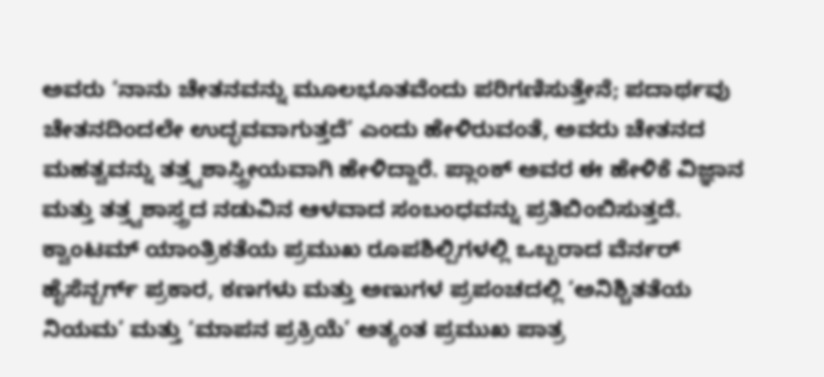ಅವರು ‘ನಾನು ಚೇತನವನ್ನು ಮೂಲಭೂತವೆಂದು ಪರಿಗಣಿಸುತ್ತೇನೆ; ಪದಾರ್ಥವು ಚೇತನದಿಂದಲೇ ಉದ್ಭವವಾಗುತ್ತದೆ’ ಎಂದು ಹೇಳಿರುವಂತೆ, ಅವರು ಚೇತನದ ಮಹತ್ವವನ್ನು ತತ್ತ್ವಶಾಸ್ತ್ರೀಯವಾಗಿ ಹೇಳಿದ್ದಾರೆ. ಪ್ಲಾಂಕ್ ಅವರ ಈ ಹೇಳಿಕೆ ವಿಜ್ಞಾನ ಮತ್ತು ತತ್ತ್ವಶಾಸ್ತ್ರದ ನಡುವಿನ ಆಳವಾದ ಸಂಬಂಧವನ್ನು ಪ್ರತಿಬಿಂಬಿಸುತ್ತದೆ.
ಕ್ವಾಂಟಮ್ ಯಾಂತ್ರಿಕತೆಯ ಪ್ರಮುಖ ರೂಪಶಿಲ್ಪಿಗಳಲ್ಲಿ ಒಬ್ಬರಾದ ವೆರ್ನರ್ ಹೈಸೆನ್ಬರ್ಗ್ ಪ್ರಕಾರ, ಕಣಗಳು ಮತ್ತು ಅಣುಗಳ ಪ್ರಪಂಚದಲ್ಲಿ ‘ಅನಿಶ್ಚಿತತೆಯ ನಿಯಮ’ ಮತ್ತು ‘ಮಾಪನ ಪ್ರಕ್ರಿಯೆ’ ಅತ್ಯಂತ ಪ್ರಮುಖ ಪಾತ್ರ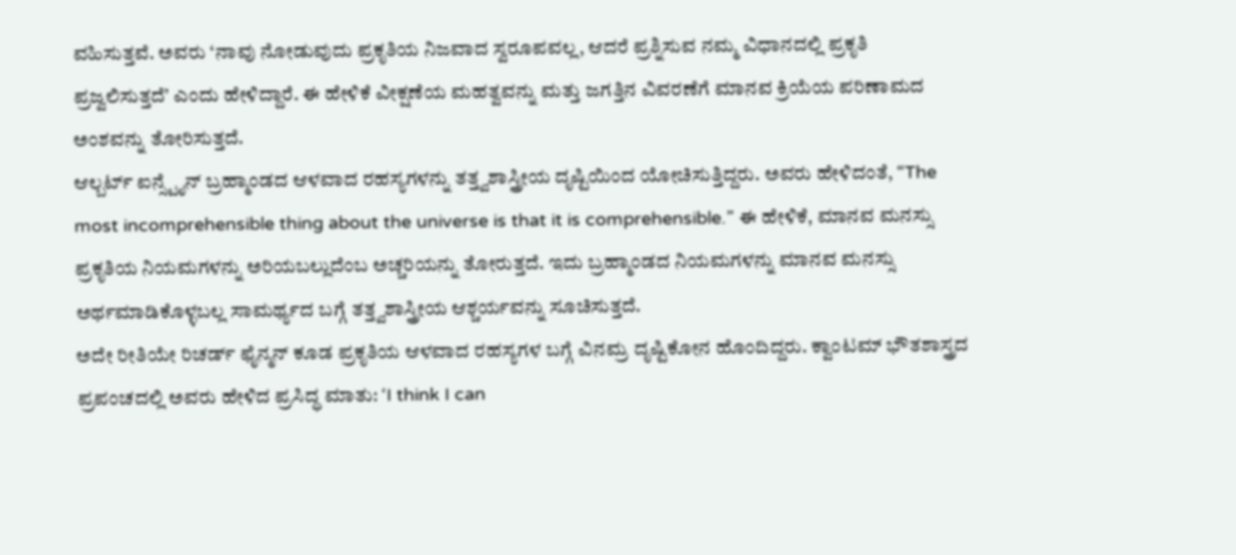ವಹಿಸುತ್ತವೆ. ಅವರು ‘ನಾವು ನೋಡುವುದು ಪ್ರಕೃತಿಯ ನಿಜವಾದ ಸ್ವರೂಪವಲ್ಲ, ಆದರೆ ಪ್ರಶ್ನಿಸುವ ನಮ್ಮ ವಿಧಾನದಲ್ಲಿ ಪ್ರಕೃತಿ ಪ್ರಜ್ವಲಿಸುತ್ತದೆ’ ಎಂದು ಹೇಳಿದ್ದಾರೆ. ಈ ಹೇಳಿಕೆ ವೀಕ್ಷಣೆಯ ಮಹತ್ವವನ್ನು ಮತ್ತು ಜಗತ್ತಿನ ವಿವರಣೆಗೆ ಮಾನವ ಕ್ರಿಯೆಯ ಪರಿಣಾಮದ ಅಂಶವನ್ನು ತೋರಿಸುತ್ತದೆ.
ಆಲ್ಬರ್ಟ್ ಐನ್ಸ್ಟೈನ್ ಬ್ರಹ್ಮಾಂಡದ ಆಳವಾದ ರಹಸ್ಯಗಳನ್ನು ತತ್ತ್ವಶಾಸ್ತ್ರೀಯ ದೃಷ್ಟಿಯಿಂದ ಯೋಚಿಸುತ್ತಿದ್ದರು. ಅವರು ಹೇಳಿದಂತೆ, “The most incomprehensible thing about the universe is that it is comprehensible.” ಈ ಹೇಳಿಕೆ, ಮಾನವ ಮನಸ್ಸು ಪ್ರಕೃತಿಯ ನಿಯಮಗಳನ್ನು ಅರಿಯಬಲ್ಲುದೆಂಬ ಅಚ್ಚರಿಯನ್ನು ತೋರುತ್ತದೆ. ಇದು ಬ್ರಹ್ಮಾಂಡದ ನಿಯಮಗಳನ್ನು ಮಾನವ ಮನಸ್ಸು ಅರ್ಥಮಾಡಿಕೊಳ್ಳಬಲ್ಲ ಸಾಮರ್ಥ್ಯದ ಬಗ್ಗೆ ತತ್ತ್ವಶಾಸ್ತ್ರೀಯ ಆಶ್ಚರ್ಯವನ್ನು ಸೂಚಿಸುತ್ತದೆ.
ಅದೇ ರೀತಿಯೇ ರಿಚರ್ಡ್ ಫೈನ್ಮನ್ ಕೂಡ ಪ್ರಕೃತಿಯ ಆಳವಾದ ರಹಸ್ಯಗಳ ಬಗ್ಗೆ ವಿನಮ್ರ ದೃಷ್ಟಿಕೋನ ಹೊಂದಿದ್ದರು. ಕ್ವಾಂಟಮ್ ಭೌತಶಾಸ್ತ್ರದ ಪ್ರಪಂಚದಲ್ಲಿ ಅವರು ಹೇಳಿದ ಪ್ರಸಿದ್ಧ ಮಾತು: ‘I think I can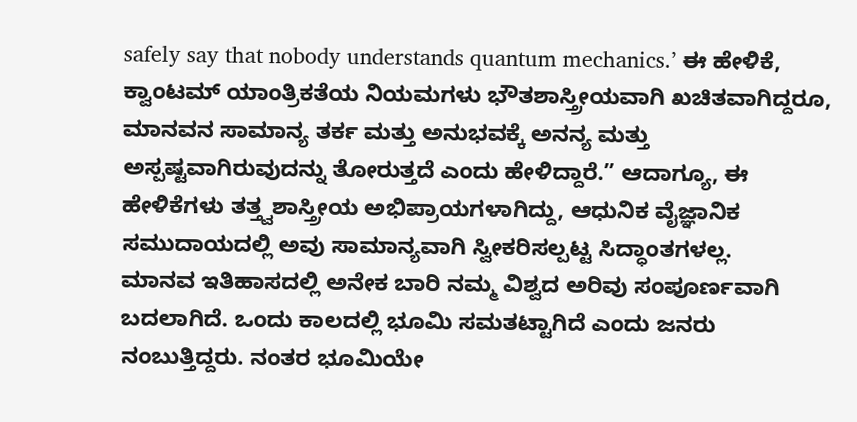safely say that nobody understands quantum mechanics.’ ಈ ಹೇಳಿಕೆ, ಕ್ವಾಂಟಮ್ ಯಾಂತ್ರಿಕತೆಯ ನಿಯಮಗಳು ಭೌತಶಾಸ್ತ್ರೀಯವಾಗಿ ಖಚಿತವಾಗಿದ್ದರೂ, ಮಾನವನ ಸಾಮಾನ್ಯ ತರ್ಕ ಮತ್ತು ಅನುಭವಕ್ಕೆ ಅನನ್ಯ ಮತ್ತು ಅಸ್ಪಷ್ಟವಾಗಿರುವುದನ್ನು ತೋರುತ್ತದೆ ಎಂದು ಹೇಳಿದ್ದಾರೆ.” ಆದಾಗ್ಯೂ, ಈ ಹೇಳಿಕೆಗಳು ತತ್ತ್ವಶಾಸ್ತ್ರೀಯ ಅಭಿಪ್ರಾಯಗಳಾಗಿದ್ದು, ಆಧುನಿಕ ವೈಜ್ಞಾನಿಕ ಸಮುದಾಯದಲ್ಲಿ ಅವು ಸಾಮಾನ್ಯವಾಗಿ ಸ್ವೀಕರಿಸಲ್ಪಟ್ಟ ಸಿದ್ಧಾಂತಗಳಲ್ಲ.
ಮಾನವ ಇತಿಹಾಸದಲ್ಲಿ ಅನೇಕ ಬಾರಿ ನಮ್ಮ ವಿಶ್ವದ ಅರಿವು ಸಂಪೂರ್ಣವಾಗಿ ಬದಲಾಗಿದೆ. ಒಂದು ಕಾಲದಲ್ಲಿ ಭೂಮಿ ಸಮತಟ್ಟಾಗಿದೆ ಎಂದು ಜನರು ನಂಬುತ್ತಿದ್ದರು. ನಂತರ ಭೂಮಿಯೇ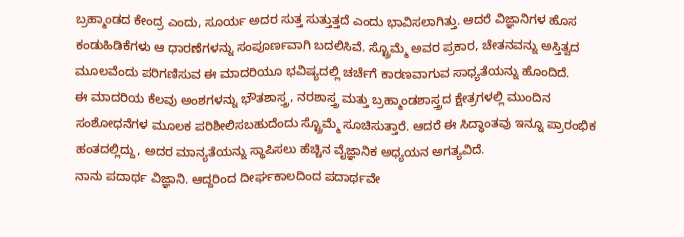ಬ್ರಹ್ಮಾಂಡದ ಕೇಂದ್ರ ಎಂದು, ಸೂರ್ಯ ಅದರ ಸುತ್ತ ಸುತ್ತುತ್ತದೆ ಎಂದು ಭಾವಿಸಲಾಗಿತ್ತು. ಆದರೆ ವಿಜ್ಞಾನಿಗಳ ಹೊಸ ಕಂಡುಹಿಡಿಕೆಗಳು ಆ ಧಾರಣೆಗಳನ್ನು ಸಂಪೂರ್ಣವಾಗಿ ಬದಲಿಸಿವೆ. ಸ್ಟ್ರೊಮ್ಮೆ ಅವರ ಪ್ರಕಾರ, ಚೇತನವನ್ನು ಅಸ್ತಿತ್ವದ ಮೂಲವೆಂದು ಪರಿಗಣಿಸುವ ಈ ಮಾದರಿಯೂ ಭವಿಷ್ಯದಲ್ಲಿ ಚರ್ಚೆಗೆ ಕಾರಣವಾಗುವ ಸಾಧ್ಯತೆಯನ್ನು ಹೊಂದಿದೆ.
ಈ ಮಾದರಿಯ ಕೆಲವು ಅಂಶಗಳನ್ನು ಭೌತಶಾಸ್ತ್ರ, ನರಶಾಸ್ತ್ರ ಮತ್ತು ಬ್ರಹ್ಮಾಂಡಶಾಸ್ತ್ರದ ಕ್ಷೇತ್ರಗಳಲ್ಲಿ ಮುಂದಿನ ಸಂಶೋಧನೆಗಳ ಮೂಲಕ ಪರಿಶೀಲಿಸಬಹುದೆಂದು ಸ್ಟ್ರೊಮ್ಮೆ ಸೂಚಿಸುತ್ತಾರೆ. ಆದರೆ ಈ ಸಿದ್ಧಾಂತವು ಇನ್ನೂ ಪ್ರಾರಂಭಿಕ ಹಂತದಲ್ಲಿದ್ದು, ಅದರ ಮಾನ್ಯತೆಯನ್ನು ಸ್ಥಾಪಿಸಲು ಹೆಚ್ಚಿನ ವೈಜ್ಞಾನಿಕ ಅಧ್ಯಯನ ಅಗತ್ಯವಿದೆ.
ನಾನು ಪದಾರ್ಥ ವಿಜ್ಞಾನಿ. ಆದ್ದರಿಂದ ದೀರ್ಘಕಾಲದಿಂದ ಪದಾರ್ಥವೇ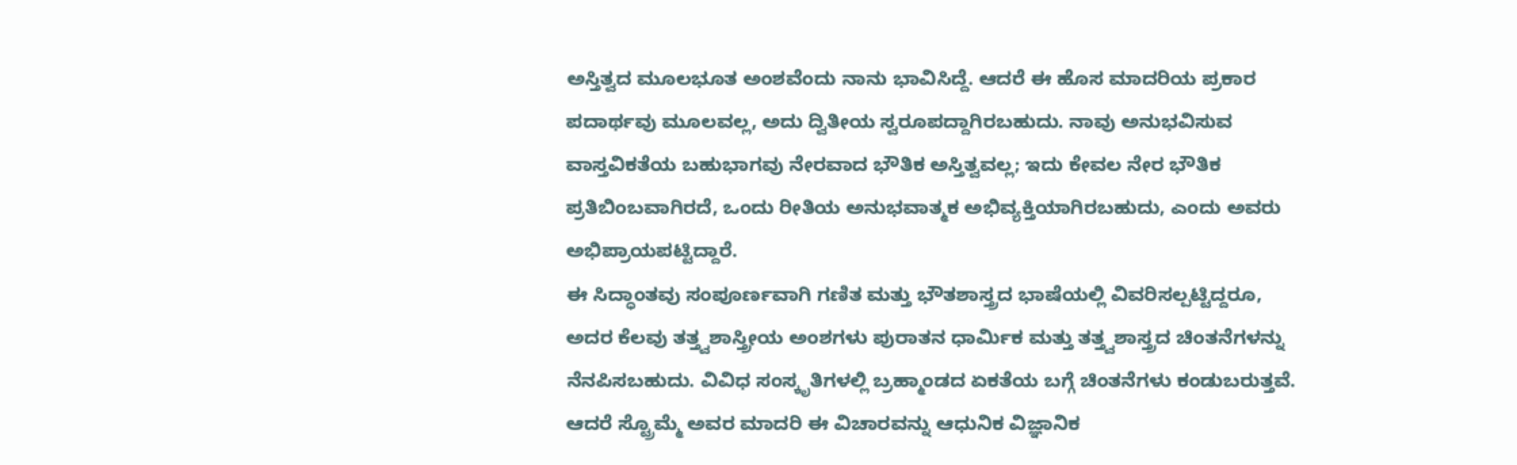ಅಸ್ತಿತ್ವದ ಮೂಲಭೂತ ಅಂಶವೆಂದು ನಾನು ಭಾವಿಸಿದ್ದೆ. ಆದರೆ ಈ ಹೊಸ ಮಾದರಿಯ ಪ್ರಕಾರ ಪದಾರ್ಥವು ಮೂಲವಲ್ಲ, ಅದು ದ್ವಿತೀಯ ಸ್ವರೂಪದ್ದಾಗಿರಬಹುದು. ನಾವು ಅನುಭವಿಸುವ ವಾಸ್ತವಿಕತೆಯ ಬಹುಭಾಗವು ನೇರವಾದ ಭೌತಿಕ ಅಸ್ತಿತ್ವವಲ್ಲ; ಇದು ಕೇವಲ ನೇರ ಭೌತಿಕ ಪ್ರತಿಬಿಂಬವಾಗಿರದೆ, ಒಂದು ರೀತಿಯ ಅನುಭವಾತ್ಮಕ ಅಭಿವ್ಯಕ್ತಿಯಾಗಿರಬಹುದು, ಎಂದು ಅವರು ಅಭಿಪ್ರಾಯಪಟ್ಟಿದ್ದಾರೆ.
ಈ ಸಿದ್ಧಾಂತವು ಸಂಪೂರ್ಣವಾಗಿ ಗಣಿತ ಮತ್ತು ಭೌತಶಾಸ್ತ್ರದ ಭಾಷೆಯಲ್ಲಿ ವಿವರಿಸಲ್ಪಟ್ಟಿದ್ದರೂ, ಅದರ ಕೆಲವು ತತ್ತ್ವಶಾಸ್ತ್ರೀಯ ಅಂಶಗಳು ಪುರಾತನ ಧಾರ್ಮಿಕ ಮತ್ತು ತತ್ತ್ವಶಾಸ್ತ್ರದ ಚಿಂತನೆಗಳನ್ನು ನೆನಪಿಸಬಹುದು. ವಿವಿಧ ಸಂಸ್ಕೃತಿಗಳಲ್ಲಿ ಬ್ರಹ್ಮಾಂಡದ ಏಕತೆಯ ಬಗ್ಗೆ ಚಿಂತನೆಗಳು ಕಂಡುಬರುತ್ತವೆ. ಆದರೆ ಸ್ಟ್ರೊಮ್ಮೆ ಅವರ ಮಾದರಿ ಈ ವಿಚಾರವನ್ನು ಆಧುನಿಕ ವಿಜ್ಞಾನಿಕ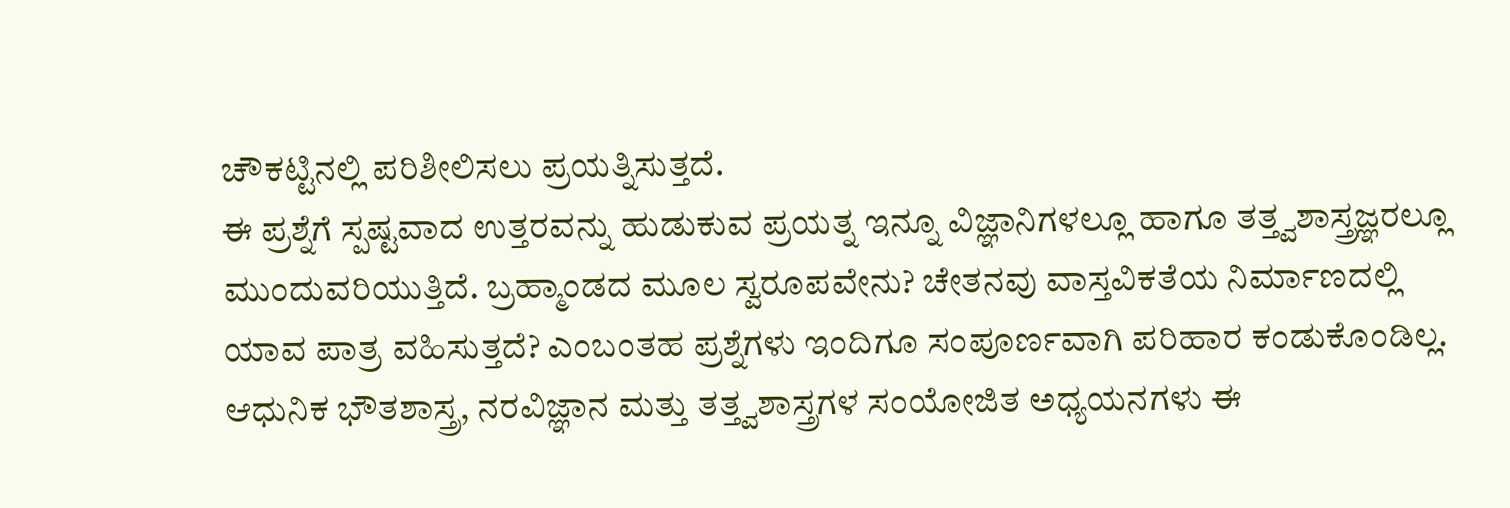ಚೌಕಟ್ಟಿನಲ್ಲಿ ಪರಿಶೀಲಿಸಲು ಪ್ರಯತ್ನಿಸುತ್ತದೆ.
ಈ ಪ್ರಶ್ನೆಗೆ ಸ್ಪಷ್ಟವಾದ ಉತ್ತರವನ್ನು ಹುಡುಕುವ ಪ್ರಯತ್ನ ಇನ್ನೂ ವಿಜ್ಞಾನಿಗಳಲ್ಲೂ ಹಾಗೂ ತತ್ತ್ವಶಾಸ್ತ್ರಜ್ಞರಲ್ಲೂ ಮುಂದುವರಿಯುತ್ತಿದೆ. ಬ್ರಹ್ಮಾಂಡದ ಮೂಲ ಸ್ವರೂಪವೇನು? ಚೇತನವು ವಾಸ್ತವಿಕತೆಯ ನಿರ್ಮಾಣದಲ್ಲಿ ಯಾವ ಪಾತ್ರ ವಹಿಸುತ್ತದೆ? ಎಂಬಂತಹ ಪ್ರಶ್ನೆಗಳು ಇಂದಿಗೂ ಸಂಪೂರ್ಣವಾಗಿ ಪರಿಹಾರ ಕಂಡುಕೊಂಡಿಲ್ಲ.
ಆಧುನಿಕ ಭೌತಶಾಸ್ತ್ರ, ನರವಿಜ್ಞಾನ ಮತ್ತು ತತ್ತ್ವಶಾಸ್ತ್ರಗಳ ಸಂಯೋಜಿತ ಅಧ್ಯಯನಗಳು ಈ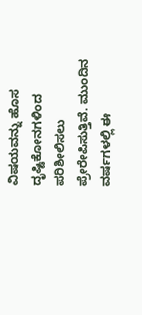ವಿಷಯವನ್ನು ಹೊಸ ದೃಷ್ಟಿಕೋನಗಳಿಂದ ಪರಿಶೀಲಿಸಲು ಪ್ರೇರೇಪಿಸುತ್ತಿವೆ. ಮುಂದಿನ ವರ್ಷಗಳಲ್ಲಿ ಈ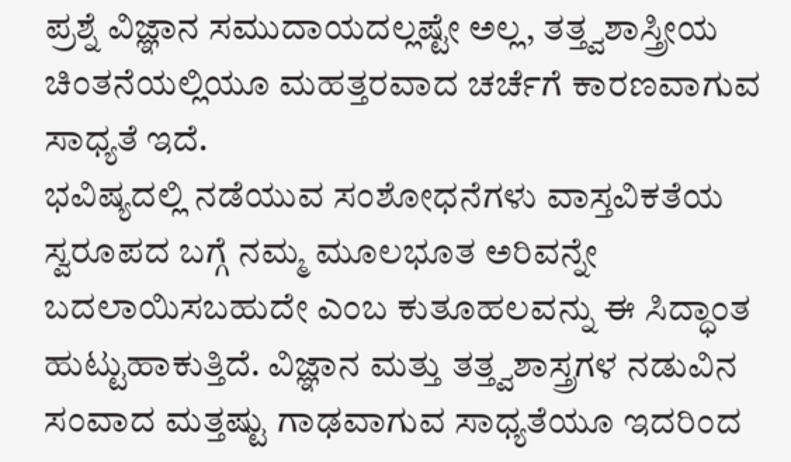ಪ್ರಶ್ನೆ ವಿಜ್ಞಾನ ಸಮುದಾಯದಲ್ಲಷ್ಟೇ ಅಲ್ಲ, ತತ್ತ್ವಶಾಸ್ತ್ರೀಯ ಚಿಂತನೆಯಲ್ಲಿಯೂ ಮಹತ್ತರವಾದ ಚರ್ಚೆಗೆ ಕಾರಣವಾಗುವ ಸಾಧ್ಯತೆ ಇದೆ.
ಭವಿಷ್ಯದಲ್ಲಿ ನಡೆಯುವ ಸಂಶೋಧನೆಗಳು ವಾಸ್ತವಿಕತೆಯ ಸ್ವರೂಪದ ಬಗ್ಗೆ ನಮ್ಮ ಮೂಲಭೂತ ಅರಿವನ್ನೇ ಬದಲಾಯಿಸಬಹುದೇ ಎಂಬ ಕುತೂಹಲವನ್ನು ಈ ಸಿದ್ಧಾಂತ ಹುಟ್ಟುಹಾಕುತ್ತಿದೆ. ವಿಜ್ಞಾನ ಮತ್ತು ತತ್ತ್ವಶಾಸ್ತ್ರಗಳ ನಡುವಿನ ಸಂವಾದ ಮತ್ತಷ್ಟು ಗಾಢವಾಗುವ ಸಾಧ್ಯತೆಯೂ ಇದರಿಂದ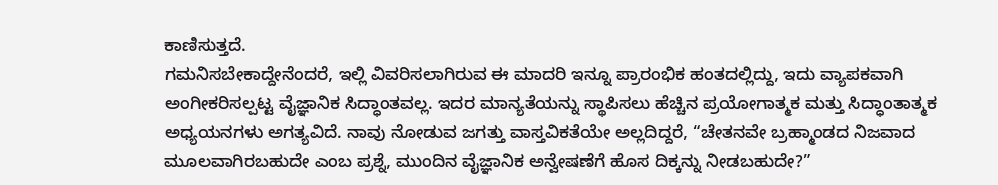ಕಾಣಿಸುತ್ತದೆ.
ಗಮನಿಸಬೇಕಾದ್ದೇನೆಂದರೆ, ಇಲ್ಲಿ ವಿವರಿಸಲಾಗಿರುವ ಈ ಮಾದರಿ ಇನ್ನೂ ಪ್ರಾರಂಭಿಕ ಹಂತದಲ್ಲಿದ್ದು, ಇದು ವ್ಯಾಪಕವಾಗಿ ಅಂಗೀಕರಿಸಲ್ಪಟ್ಟ ವೈಜ್ಞಾನಿಕ ಸಿದ್ಧಾಂತವಲ್ಲ. ಇದರ ಮಾನ್ಯತೆಯನ್ನು ಸ್ಥಾಪಿಸಲು ಹೆಚ್ಚಿನ ಪ್ರಯೋಗಾತ್ಮಕ ಮತ್ತು ಸಿದ್ಧಾಂತಾತ್ಮಕ ಅಧ್ಯಯನಗಳು ಅಗತ್ಯವಿದೆ. ನಾವು ನೋಡುವ ಜಗತ್ತು ವಾಸ್ತವಿಕತೆಯೇ ಅಲ್ಲದಿದ್ದರೆ, “ಚೇತನವೇ ಬ್ರಹ್ಮಾಂಡದ ನಿಜವಾದ ಮೂಲವಾಗಿರಬಹುದೇ ಎಂಬ ಪ್ರಶ್ನೆ, ಮುಂದಿನ ವೈಜ್ಞಾನಿಕ ಅನ್ವೇಷಣೆಗೆ ಹೊಸ ದಿಕ್ಕನ್ನು ನೀಡಬಹುದೇ?”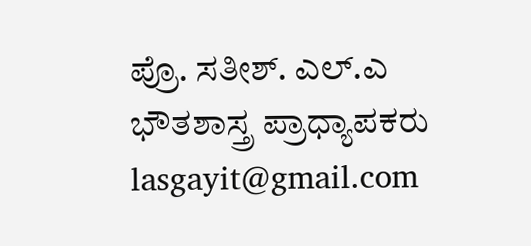ಪ್ರೊ. ಸತೀಶ್. ಎಲ್.ಎ
ಭೌತಶಾಸ್ತ್ರ ಪ್ರಾಧ್ಯಾಪಕರು
lasgayit@gmail.com